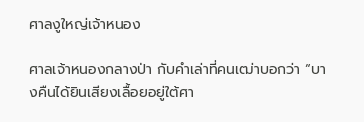ศาลงูใหญ่เจ้าหนอง

ศาลเจ้าหนองกลางป่า กับคำเล่าที่คนเฒ่าบอกว่า “บางคืนได้ยินเสียงเลื้อยอยู่ใต้ศา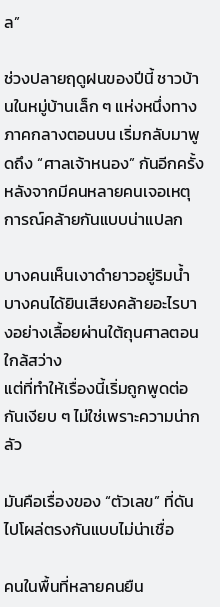ล”

ช่วงปลายฤดูฝนของปีนี้ ชาวบ้านในหมู่บ้านเล็ก ๆ แห่งหนึ่งทางภาคกลางตอนบน เริ่มกลับมาพูดถึง “ศาลเจ้าหนอง” กันอีกครั้ง หลังจากมีคนหลายคนเจอเหตุการณ์คล้ายกันแบบน่าแปลก

บางคนเห็นเงาดำยาวอยู่ริมน้ำ
บางคนได้ยินเสียงคล้ายอะไรบางอย่างเลื้อยผ่านใต้ถุนศาลตอนใกล้สว่าง
แต่ที่ทำให้เรื่องนี้เริ่มถูกพูดต่อกันเงียบ ๆ ไม่ใช่เพราะความน่ากลัว

มันคือเรื่องของ “ตัวเลข” ที่ดันไปโผล่ตรงกันแบบไม่น่าเชื่อ

คนในพื้นที่หลายคนยืน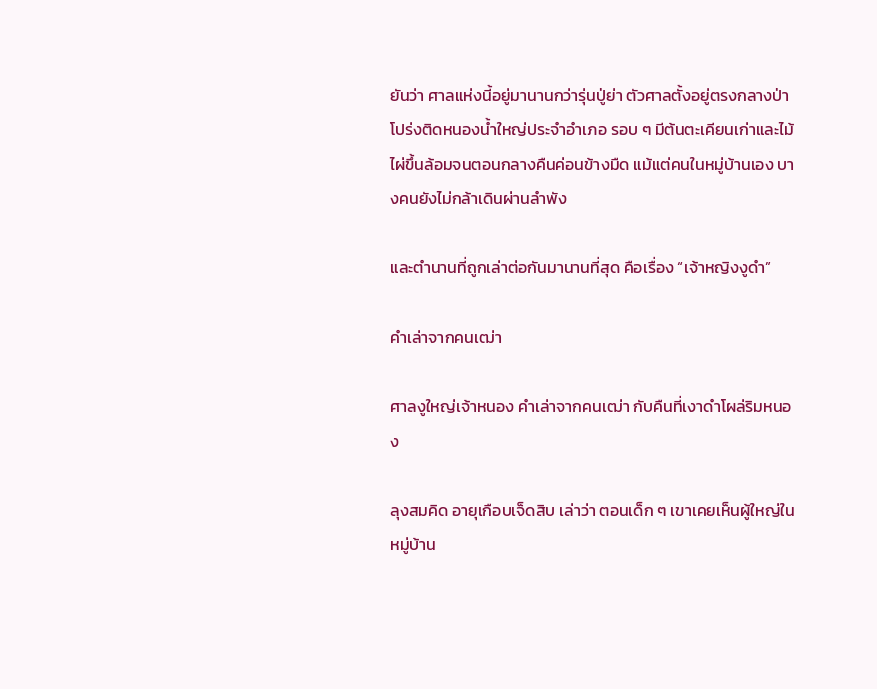ยันว่า ศาลแห่งนี้อยู่มานานกว่ารุ่นปู่ย่า ตัวศาลตั้งอยู่ตรงกลางป่าโปร่งติดหนองน้ำใหญ่ประจำอำเภอ รอบ ๆ มีต้นตะเคียนเก่าและไม้ไผ่ขึ้นล้อมจนตอนกลางคืนค่อนข้างมืด แม้แต่คนในหมู่บ้านเอง บางคนยังไม่กล้าเดินผ่านลำพัง

และตำนานที่ถูกเล่าต่อกันมานานที่สุด คือเรื่อง “เจ้าหญิงงูดำ”

คำเล่าจากคนเฒ่า

ศาลงูใหญ่เจ้าหนอง คำเล่าจากคนเฒ่า กับคืนที่เงาดำโผล่ริมหนอง

ลุงสมคิด อายุเกือบเจ็ดสิบ เล่าว่า ตอนเด็ก ๆ เขาเคยเห็นผู้ใหญ่ในหมู่บ้าน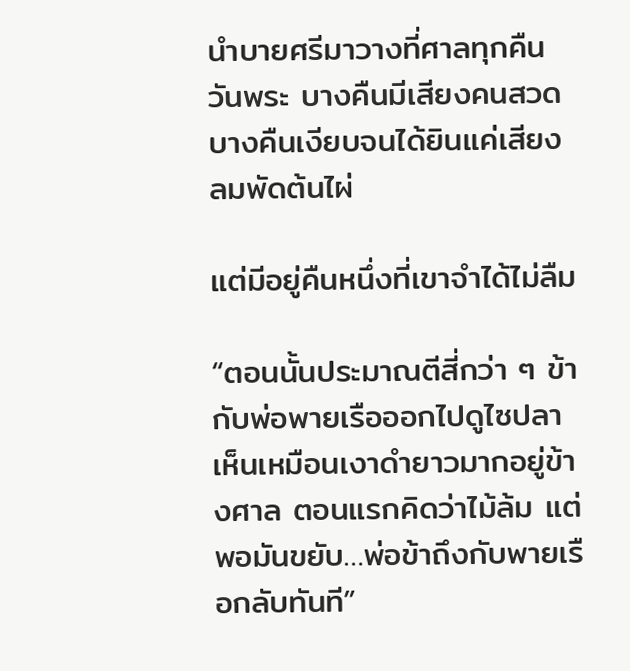นำบายศรีมาวางที่ศาลทุกคืนวันพระ บางคืนมีเสียงคนสวด บางคืนเงียบจนได้ยินแค่เสียงลมพัดต้นไผ่

แต่มีอยู่คืนหนึ่งที่เขาจำได้ไม่ลืม

“ตอนนั้นประมาณตีสี่กว่า ๆ ข้ากับพ่อพายเรือออกไปดูไซปลา เห็นเหมือนเงาดำยาวมากอยู่ข้างศาล ตอนแรกคิดว่าไม้ล้ม แต่พอมันขยับ…พ่อข้าถึงกับพายเรือกลับทันที”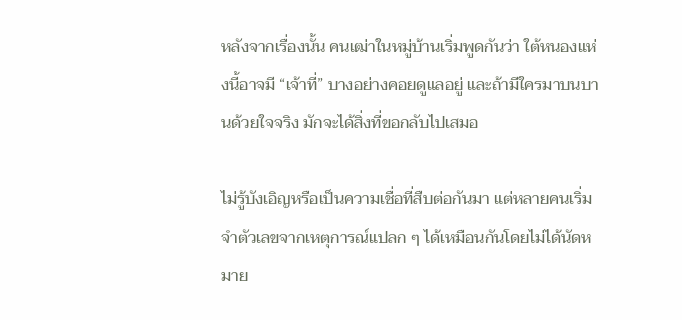หลังจากเรื่องนั้น คนเฒ่าในหมู่บ้านเริ่มพูดกันว่า ใต้หนองแห่งนี้อาจมี “เจ้าที่” บางอย่างคอยดูแลอยู่ และถ้ามีใครมาบนบานด้วยใจจริง มักจะได้สิ่งที่ขอกลับไปเสมอ

ไม่รู้บังเอิญหรือเป็นความเชื่อที่สืบต่อกันมา แต่หลายคนเริ่มจำตัวเลขจากเหตุการณ์แปลก ๆ ได้เหมือนกันโดยไม่ได้นัดหมาย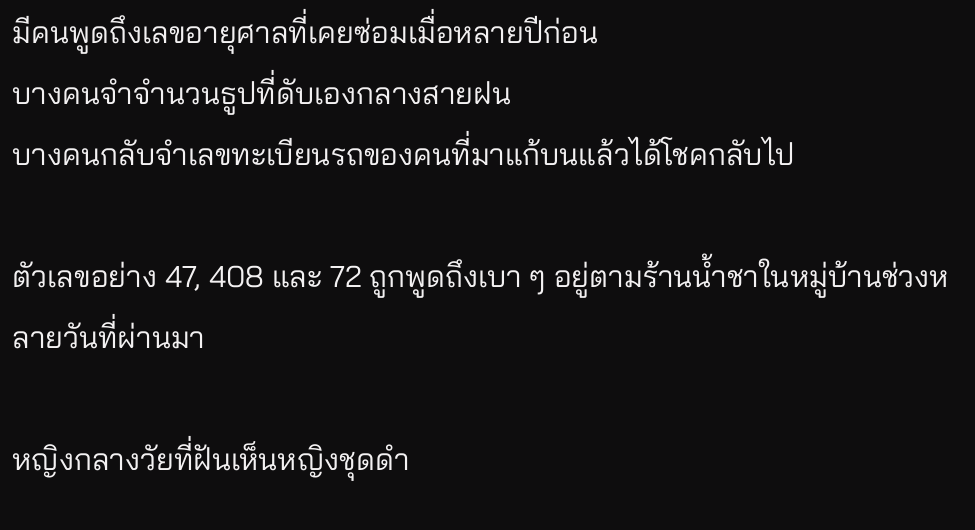มีคนพูดถึงเลขอายุศาลที่เคยซ่อมเมื่อหลายปีก่อน
บางคนจำจำนวนธูปที่ดับเองกลางสายฝน
บางคนกลับจำเลขทะเบียนรถของคนที่มาแก้บนแล้วได้โชคกลับไป

ตัวเลขอย่าง 47, 408 และ 72 ถูกพูดถึงเบา ๆ อยู่ตามร้านน้ำชาในหมู่บ้านช่วงหลายวันที่ผ่านมา

หญิงกลางวัยที่ฝันเห็นหญิงชุดดำ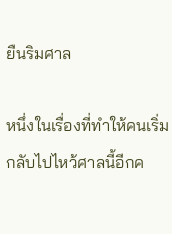ยืนริมศาล

หนึ่งในเรื่องที่ทำให้คนเริ่มกลับไปไหว้ศาลนี้อีกค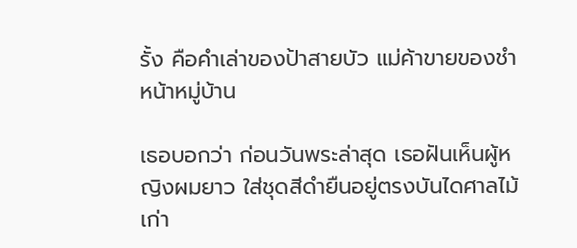รั้ง คือคำเล่าของป้าสายบัว แม่ค้าขายของชำหน้าหมู่บ้าน

เธอบอกว่า ก่อนวันพระล่าสุด เธอฝันเห็นผู้หญิงผมยาว ใส่ชุดสีดำยืนอยู่ตรงบันไดศาลไม้เก่า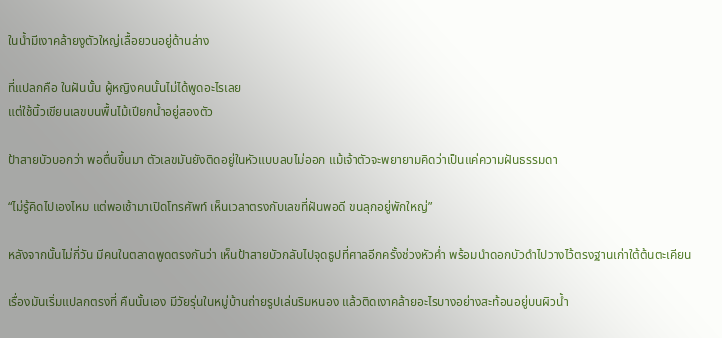ในน้ำมีเงาคล้ายงูตัวใหญ่เลื้อยวนอยู่ด้านล่าง

ที่แปลกคือ ในฝันนั้น ผู้หญิงคนนั้นไม่ได้พูดอะไรเลย
แต่ใช้นิ้วเขียนเลขบนพื้นไม้เปียกน้ำอยู่สองตัว

ป้าสายบัวบอกว่า พอตื่นขึ้นมา ตัวเลขมันยังติดอยู่ในหัวแบบลบไม่ออก แม้เจ้าตัวจะพยายามคิดว่าเป็นแค่ความฝันธรรมดา

“ไม่รู้คิดไปเองไหม แต่พอเช้ามาเปิดโทรศัพท์ เห็นเวลาตรงกับเลขที่ฝันพอดี ขนลุกอยู่พักใหญ่”

หลังจากนั้นไม่กี่วัน มีคนในตลาดพูดตรงกันว่า เห็นป้าสายบัวกลับไปจุดธูปที่ศาลอีกครั้งช่วงหัวค่ำ พร้อมนำดอกบัวดำไปวางไว้ตรงฐานเก่าใต้ต้นตะเคียน

เรื่องมันเริ่มแปลกตรงที่ คืนนั้นเอง มีวัยรุ่นในหมู่บ้านถ่ายรูปเล่นริมหนอง แล้วติดเงาคล้ายอะไรบางอย่างสะท้อนอยู่บนผิวน้ำ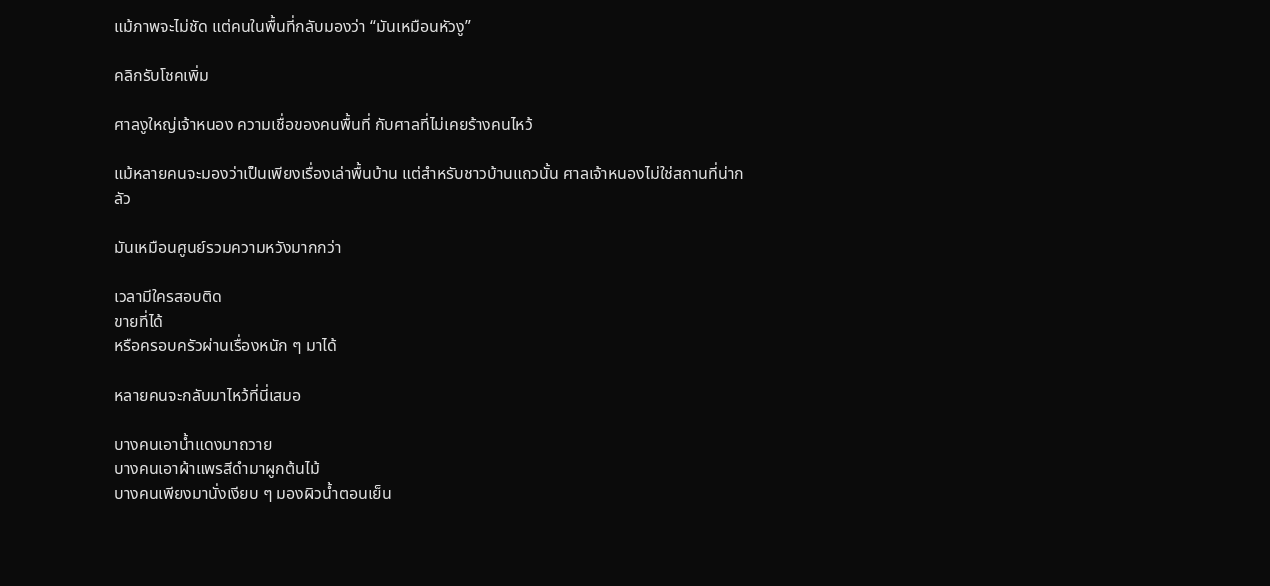แม้ภาพจะไม่ชัด แต่คนในพื้นที่กลับมองว่า “มันเหมือนหัวงู”

คลิกรับโชคเพิ่ม

ศาลงูใหญ่เจ้าหนอง ความเชื่อของคนพื้นที่ กับศาลที่ไม่เคยร้างคนไหว้

แม้หลายคนจะมองว่าเป็นเพียงเรื่องเล่าพื้นบ้าน แต่สำหรับชาวบ้านแถวนั้น ศาลเจ้าหนองไม่ใช่สถานที่น่ากลัว

มันเหมือนศูนย์รวมความหวังมากกว่า

เวลามีใครสอบติด
ขายที่ได้
หรือครอบครัวผ่านเรื่องหนัก ๆ มาได้

หลายคนจะกลับมาไหว้ที่นี่เสมอ

บางคนเอาน้ำแดงมาถวาย
บางคนเอาผ้าแพรสีดำมาผูกต้นไม้
บางคนเพียงมานั่งเงียบ ๆ มองผิวน้ำตอนเย็น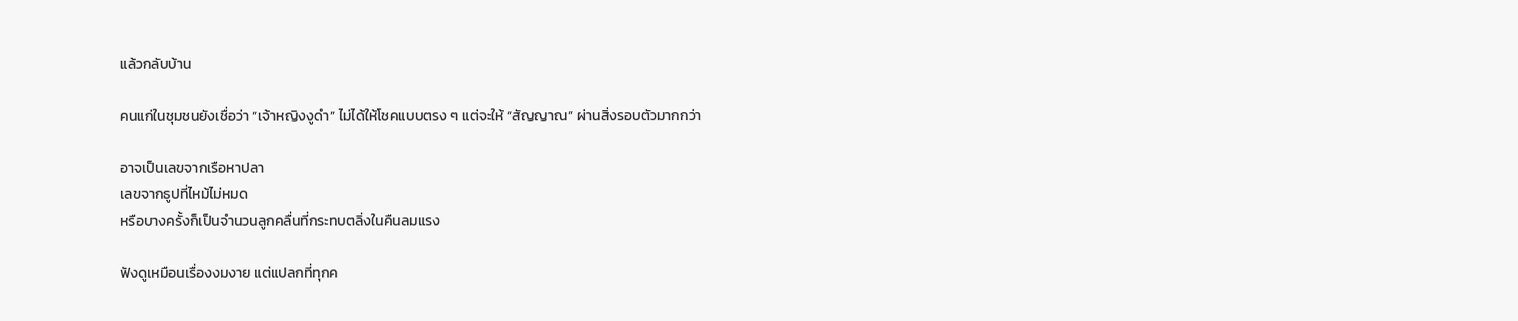แล้วกลับบ้าน

คนแก่ในชุมชนยังเชื่อว่า “เจ้าหญิงงูดำ” ไม่ได้ให้โชคแบบตรง ๆ แต่จะให้ “สัญญาณ” ผ่านสิ่งรอบตัวมากกว่า

อาจเป็นเลขจากเรือหาปลา
เลขจากธูปที่ไหม้ไม่หมด
หรือบางครั้งก็เป็นจำนวนลูกคลื่นที่กระทบตลิ่งในคืนลมแรง

ฟังดูเหมือนเรื่องงมงาย แต่แปลกที่ทุกค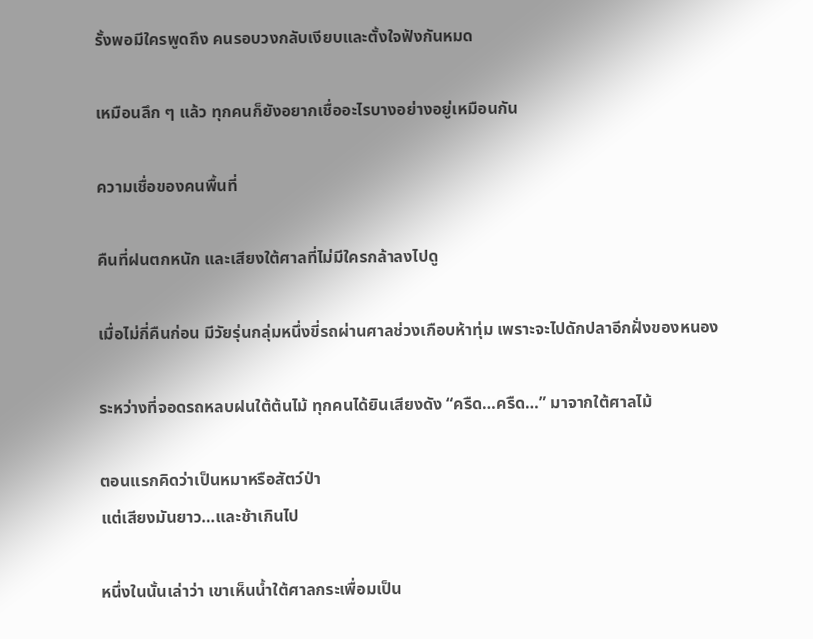รั้งพอมีใครพูดถึง คนรอบวงกลับเงียบและตั้งใจฟังกันหมด

เหมือนลึก ๆ แล้ว ทุกคนก็ยังอยากเชื่ออะไรบางอย่างอยู่เหมือนกัน

ความเชื่อของคนพื้นที่

คืนที่ฝนตกหนัก และเสียงใต้ศาลที่ไม่มีใครกล้าลงไปดู

เมื่อไม่กี่คืนก่อน มีวัยรุ่นกลุ่มหนึ่งขี่รถผ่านศาลช่วงเกือบห้าทุ่ม เพราะจะไปดักปลาอีกฝั่งของหนอง

ระหว่างที่จอดรถหลบฝนใต้ต้นไม้ ทุกคนได้ยินเสียงดัง “ครืด…ครืด…” มาจากใต้ศาลไม้

ตอนแรกคิดว่าเป็นหมาหรือสัตว์ป่า
แต่เสียงมันยาว…และช้าเกินไป

หนึ่งในนั้นเล่าว่า เขาเห็นน้ำใต้ศาลกระเพื่อมเป็น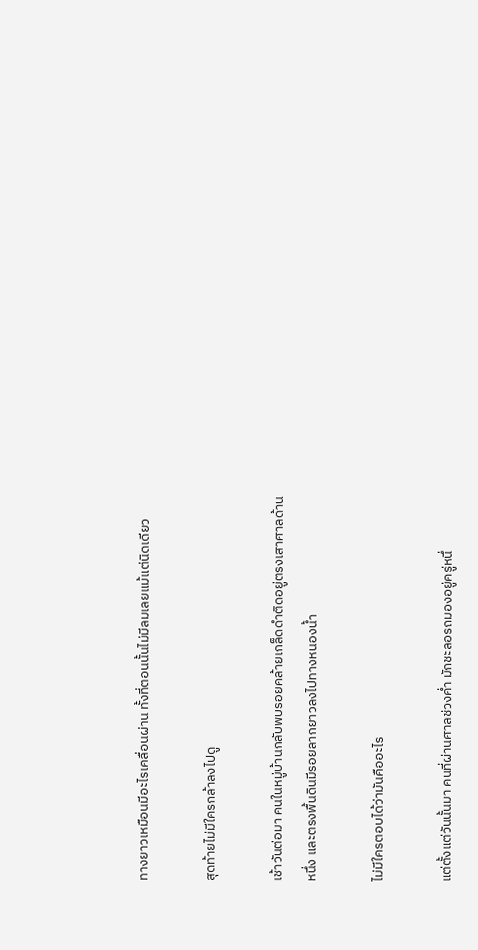ทางยาวเหมือนมีอะไรเคลื่อนผ่าน ทั้งที่ตอนนั้นไม่มีลมเลยแม้แต่นิดเดียว

สุดท้ายไม่มีใครกล้าลงไปดู

เช้าวันต่อมา คนในหมู่บ้านกลับพบรอยคล้ายเกล็ดดำติดอยู่ตรงเสาศาลด้านหนึ่ง และตรงพื้นดินมีรอยลากยาวลงไปทางหนองน้ำ

ไม่มีใครตอบได้ว่ามันคืออะไร

แต่ตั้งแต่วันนั้นมา คนที่ผ่านศาลช่วงค่ำ มักชะลอรถมองอยู่ครู่หนึ่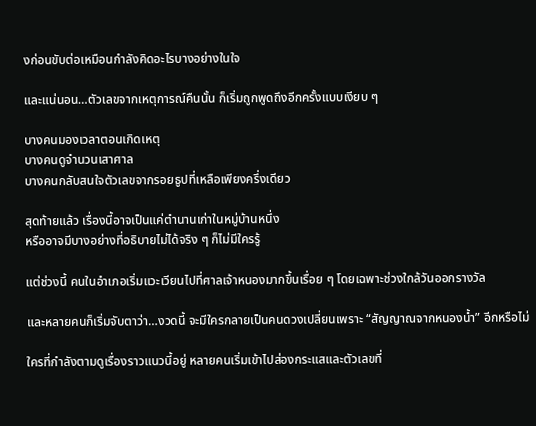งก่อนขับต่อเหมือนกำลังคิดอะไรบางอย่างในใจ

และแน่นอน…ตัวเลขจากเหตุการณ์คืนนั้น ก็เริ่มถูกพูดถึงอีกครั้งแบบเงียบ ๆ

บางคนมองเวลาตอนเกิดเหตุ
บางคนดูจำนวนเสาศาล
บางคนกลับสนใจตัวเลขจากรอยธูปที่เหลือเพียงครึ่งเดียว

สุดท้ายแล้ว เรื่องนี้อาจเป็นแค่ตำนานเก่าในหมู่บ้านหนึ่ง
หรืออาจมีบางอย่างที่อธิบายไม่ได้จริง ๆ ก็ไม่มีใครรู้

แต่ช่วงนี้ คนในอำเภอเริ่มแวะเวียนไปที่ศาลเจ้าหนองมากขึ้นเรื่อย ๆ โดยเฉพาะช่วงใกล้วันออกรางวัล

และหลายคนก็เริ่มจับตาว่า…งวดนี้ จะมีใครกลายเป็นคนดวงเปลี่ยนเพราะ “สัญญาณจากหนองน้ำ” อีกหรือไม่

ใครที่กำลังตามดูเรื่องราวแนวนี้อยู่ หลายคนเริ่มเข้าไปส่องกระแสและตัวเลขที่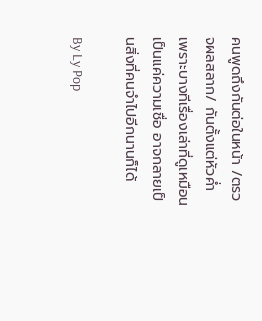คนพูดถึงกันต่อในหน้า /ตรวจผลสลาก/ กันตั้งแต่หัวค่ำ เพราะบางทีเรื่องเล่าที่ดูเหมือนเป็นแค่ความเชื่อ อาจกลายเป็นสิ่งที่คนจำไปอีกนานก็ได้

By Ly Pop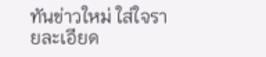ทันข่าวใหม่ ใส่ใจรายละเอียด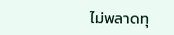ไม่พลาดทุ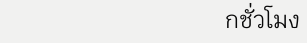กชั่วโมง